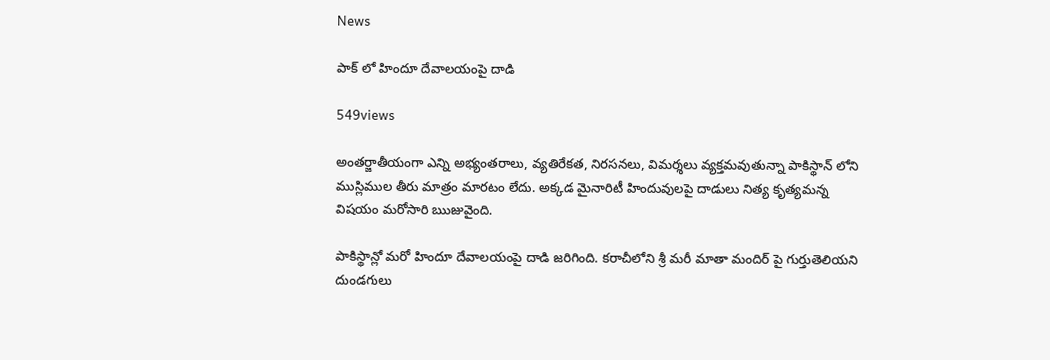News

పాక్ లో హిందూ దేవాలయంపై దాడి

549views

అంతర్జాతీయంగా ఎన్ని అభ్యంతరాలు, వ్యతిరేకత, నిరసనలు, విమర్శలు వ్యక్తమవుతున్నా పాకిస్థాన్ లోని ముస్లిముల తీరు మాత్రం మారటం లేదు. అక్కడ మైనారిటీ హిందువులపై దాడులు నిత్య కృత్యమన్న విషయం మరోసారి ఋజువైంది.

పాకిస్థాన్లో మరో హిందూ దేవాలయంపై దాడి జరిగింది. కరాచీలోని శ్రీ మరీ మాతా మందిర్ పై గుర్తుతెలియని దుండగులు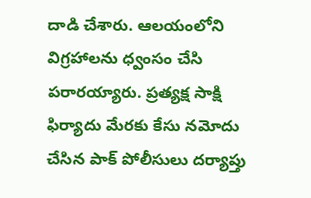దాడి చేశారు. ఆలయంలోని విగ్రహాలను ధ్వంసం చేసి పరారయ్యారు. ప్రత్యక్ష సాక్షి ఫిర్యాదు మేరకు కేసు నమోదు చేసిన పాక్ పోలీసులు దర్యాప్తు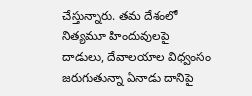చేస్తున్నారు. తమ దేశంలో నిత్యమూ హిందువులపై దాడులు, దేవాలయాల విధ్వంసం జరుగుతున్నా ఏనాడు దానిపై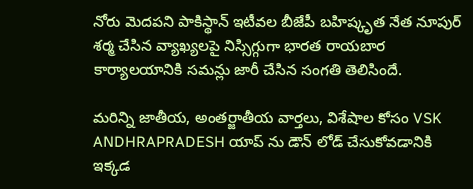నోరు మెదపని పాకిస్థాన్ ఇటీవల బీజేపీ బహిష్కృత నేత నూపుర్ శర్మ చేసిన వ్యాఖ్యలపై నిస్సిగ్గుగా భారత రాయబార కార్యాలయానికి సమన్లు జారీ చేసిన సంగతి తెలిసిందే.

మరిన్ని జాతీయ, అంతర్జాతీయ వార్తలు, విశేషాల కోసం VSK ANDHRAPRADESH యాప్ ను డౌన్ లోడ్ చేసుకోవడానికి ఇక్కడ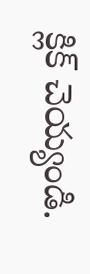క్లిక్ చెయ్యండి.